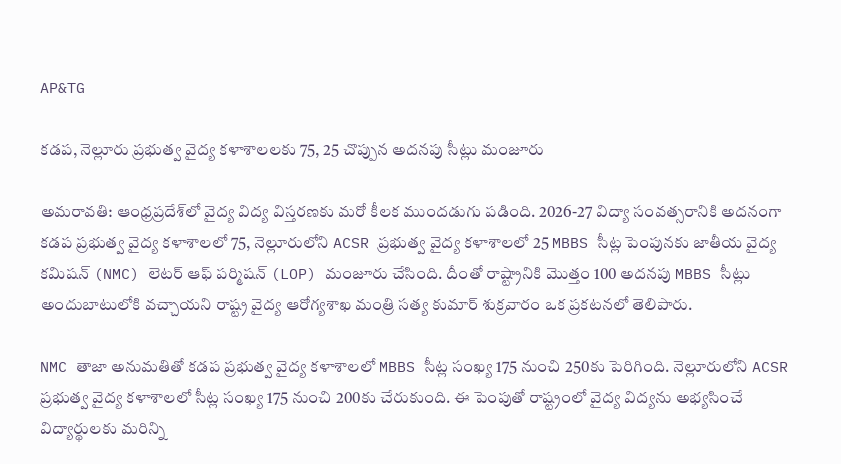AP&TG

కడప, నెల్లూరు ప్రభుత్వ వైద్య కళాశాలలకు 75, 25 చొప్పున అదనపు సీట్లు మంజూరు

అమరావతి: ఆంధ్రప్రదేశ్‌లో వైద్య విద్య విస్తరణకు మరో కీలక ముందడుగు పడింది. 2026-27 విద్యా సంవత్సరానికి అదనంగా కడప ప్రభుత్వ వైద్య కళాశాలలో 75, నెల్లూరులోని ACSR ప్రభుత్వ వైద్య కళాశాలలో 25 MBBS సీట్ల పెంపునకు జాతీయ వైద్య కమిషన్ (NMC) లెటర్ ఆఫ్ పర్మిషన్ (LOP) మంజూరు చేసింది. దీంతో రాష్ట్రానికి మొత్తం 100 అదనపు MBBS సీట్లు అందుబాటులోకి వచ్చాయని రాష్ట్ర వైద్య ఆరోగ్యశాఖ మంత్రి సత్య కుమార్ శుక్రవారం ఒక ప్రకటనలో తెలిపారు.

NMC తాజా అనుమతితో కడప ప్రభుత్వ వైద్య కళాశాలలో MBBS సీట్ల సంఖ్య 175 నుంచి 250కు పెరిగింది. నెల్లూరులోని ACSR ప్రభుత్వ వైద్య కళాశాలలో సీట్ల సంఖ్య 175 నుంచి 200కు చేరుకుంది. ఈ పెంపుతో రాష్ట్రంలో వైద్య విద్యను అభ్యసించే విద్యార్థులకు మరిన్ని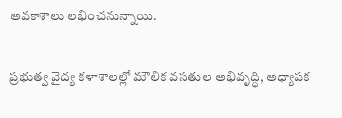అవకాశాలు లభించనున్నాయి.

ప్రభుత్వ వైద్య కళాశాలల్లో మౌలిక వసతుల అభివృద్ధి, అధ్యాపక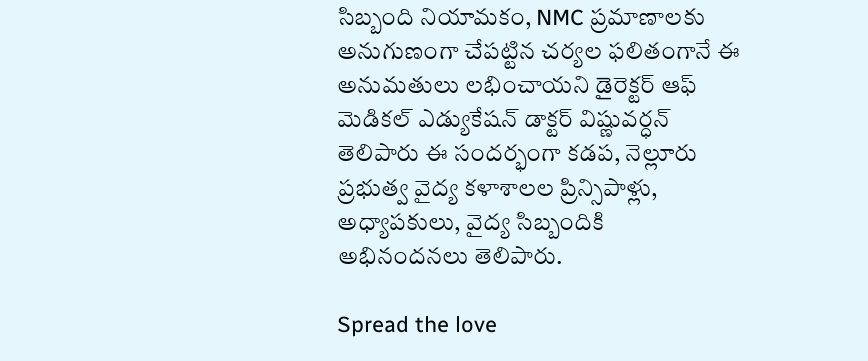సిబ్బంది నియామకం, NMC ప్రమాణాలకు అనుగుణంగా చేపట్టిన చర్యల ఫలితంగానే ఈ అనుమతులు లభించాయని డైరెక్టర్ ఆఫ్ మెడికల్ ఎడ్యుకేషన్ డాక్టర్ విష్ణువర్ధన్ తెలిపారు ఈ సందర్భంగా కడప, నెల్లూరు ప్రభుత్వ వైద్య కళాశాలల ప్రిన్సిపాళ్లు, అధ్యాపకులు, వైద్య సిబ్బందికి  అభినందనలు తెలిపారు.

Spread the love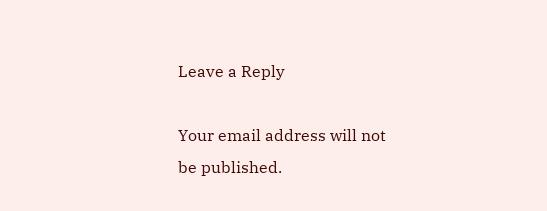Leave a Reply

Your email address will not be published.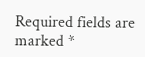Required fields are marked *